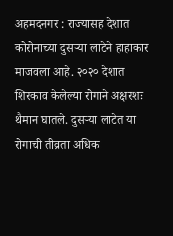अहमदनगर : राज्यासह देशात कोरोनाच्या दुसऱ्या लाटेने हाहाकार माजवला आहे. २०२० देशात शिरकाव केलेल्या रोगाने अक्षरशः थैमान घातले. दुसऱ्या लाटेत या रोगाची तीव्रता अधिक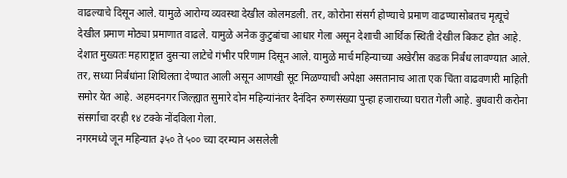वाढल्याचे दिसून आले. यामुळे आरोग्य व्यवस्था देखील कोलमडली. तर, कोरोना संसर्ग होण्याचे प्रमाण वाढण्यासोबतच मृत्यूचे देखील प्रमाण मोठ्या प्रमाणात वाढले. यामुळे अनेक कुटुबांचा आधार गेला असून देशाची आर्थिक स्थिती देखील बिकट होत आहे.
देशात मुख्यतः महाराष्ट्रात दुसऱ्या लाटेचे गंभीर परिणाम दिसून आले. यामुळे मार्च महिन्याच्या अखेरीस कडक निर्बंध लावण्यात आले. तर, सध्या निर्बंधांना शिथिलता देण्यात आली असून आणखी सूट मिळण्याची अपेक्षा असतानाच आता एक चिंता वाढवणारी माहिती समोर येत आहे. अहमदनगर जिल्ह्यात सुमारे दोन महिन्यांनंतर दैनंदिन रुग्णसंख्या पुन्हा हजाराच्या घरात गेली आहे. बुधवारी करोना संसर्गाचा दरही १४ टक्के नोंदविला गेला.
नगरमध्ये जून महिन्यात ३५० ते ५०० च्या दरम्यान असलेली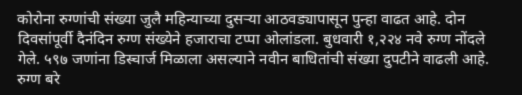कोरोना रुग्णांची संख्या जुलै महिन्याच्या दुसऱ्या आठवड्यापासून पुन्हा वाढत आहे. दोन दिवसांपूर्वी दैनंदिन रुग्ण संख्येने हजाराचा टप्पा ओलांडला. बुधवारी १,२२४ नवे रुग्ण नोंदले गेले. ५९७ जणांना डिस्चार्ज मिळाला असल्याने नवीन बाधितांची संख्या दुपटीने वाढली आहे. रुग्ण बरे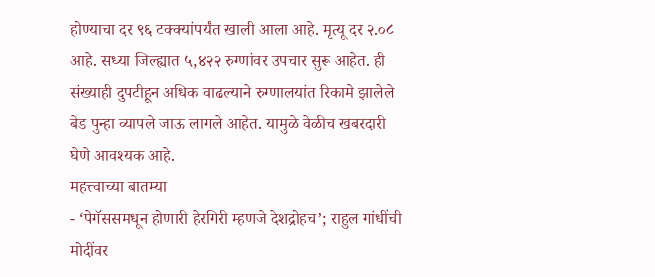होण्याचा दर ९६ टक्क्यांपर्यंत खाली आला आहे. मृत्यू दर २.०८ आहे. सध्या जिल्ह्यात ५,४२२ रुग्णांवर उपचार सुरू आहेत. ही संख्याही दुपटीहून अधिक वाढल्याने रुग्णालयांत रिकामे झालेले बेड पुन्हा व्यापले जाऊ लागले आहेत. यामुळे वेळीच खबरदारी घेणे आवश्यक आहे.
महत्त्वाच्या बातम्या
- ‘पेगॅससमधून होणारी हेरगिरी म्हणजे देशद्रोहच’; राहुल गांधींची मोदींवर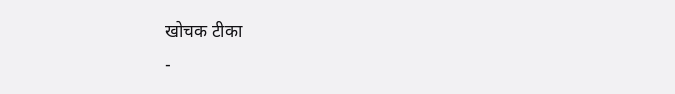खोचक टीका
-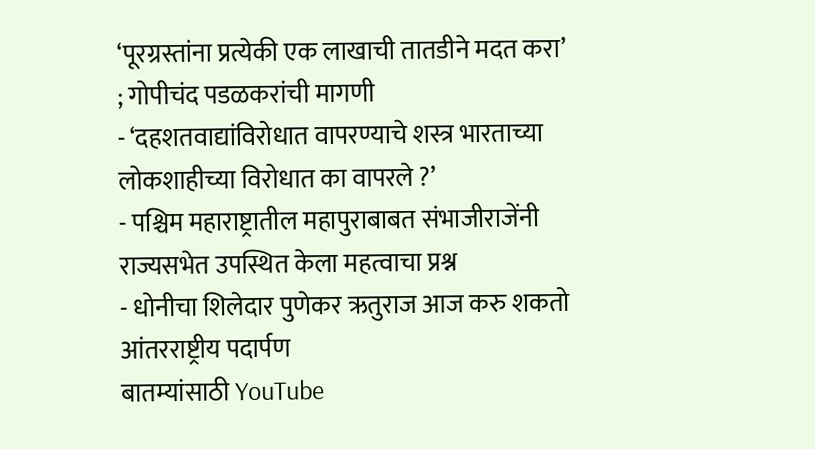‘पूरग्रस्तांना प्रत्येकी एक लाखाची तातडीने मदत करा’ ; गोपीचंद पडळकरांची मागणी
- ‘दहशतवाद्यांविरोधात वापरण्याचे शस्त्र भारताच्या लोकशाहीच्या विरोधात का वापरले ?’
- पश्चिम महाराष्ट्रातील महापुराबाबत संभाजीराजेंनी राज्यसभेत उपस्थित केला महत्वाचा प्रश्न
- धोनीचा शिलेदार पुणेकर ऋतुराज आज करु शकतो आंतरराष्ट्रीय पदार्पण
बातम्यांसाठी YouTube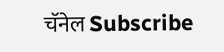चॅनेल Subscribe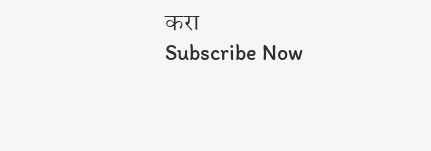करा
Subscribe Now